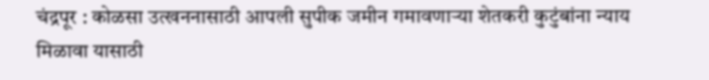चंद्रपूर : कोळसा उत्खननासाठी आपली सुपीक जमीन गमावणाऱ्या शेतकरी कुटुंबांना न्याय मिळावा यासाठी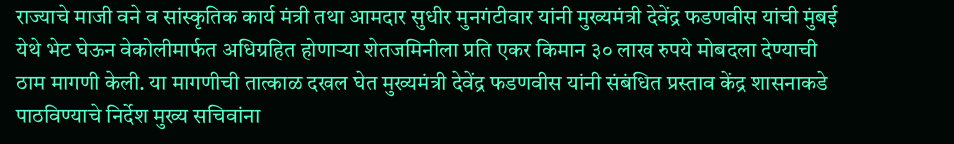राज्याचे माजी वने व सांस्कृतिक कार्य मंत्री तथा आमदार सुधीर मुनगंटीवार यांनी मुख्यमंत्री देवेंद्र फडणवीस यांची मुंबई येथे भेट घेऊन वेकोलीमार्फत अधिग्रहित होणाऱ्या शेतजमिनीला प्रति एकर किमान ३० लाख रुपये मोबदला देण्याची ठाम मागणी केली. या मागणीची तात्काळ दखल घेत मुख्यमंत्री देवेंद्र फडणवीस यांनी संबंधित प्रस्ताव केंद्र शासनाकडे पाठविण्याचे निर्देश मुख्य सचिवांना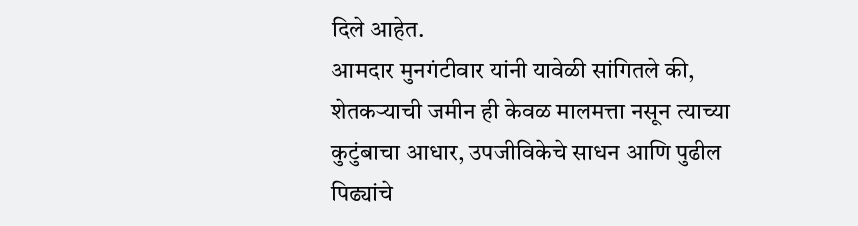दिले आहेत.
आमदार मुनगंटीवार यांनी यावेळी सांगितले की, शेतकऱ्याची जमीन ही केवळ मालमत्ता नसून त्याच्या कुटुंबाचा आधार, उपजीविकेचे साधन आणि पुढील पिढ्यांचे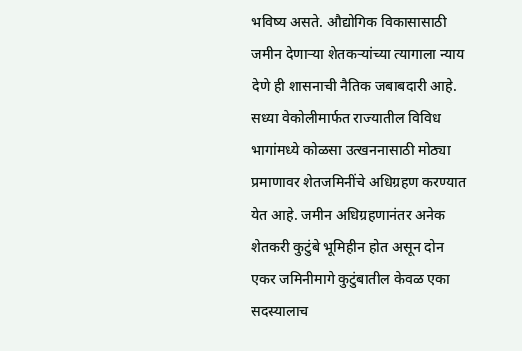भविष्य असते. औद्योगिक विकासासाठी जमीन देणाऱ्या शेतकऱ्यांच्या त्यागाला न्याय देणे ही शासनाची नैतिक जबाबदारी आहे.
सध्या वेकोलीमार्फत राज्यातील विविध भागांमध्ये कोळसा उत्खननासाठी मोठ्या प्रमाणावर शेतजमिनींचे अधिग्रहण करण्यात येत आहे. जमीन अधिग्रहणानंतर अनेक शेतकरी कुटुंबे भूमिहीन होत असून दोन एकर जमिनीमागे कुटुंबातील केवळ एका सदस्यालाच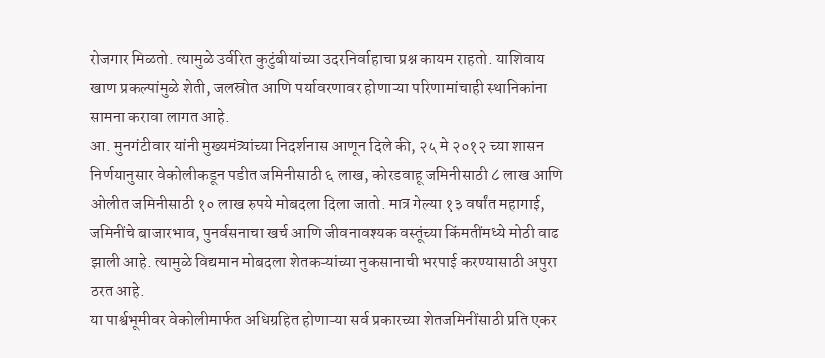रोजगार मिळतो. त्यामुळे उर्वरित कुटुंबीयांच्या उदरनिर्वाहाचा प्रश्न कायम राहतो. याशिवाय खाण प्रकल्पांमुळे शेती, जलस्रोत आणि पर्यावरणावर होणाऱ्या परिणामांचाही स्थानिकांना सामना करावा लागत आहे.
आ. मुनगंटीवार यांनी मुख्यमंत्र्यांच्या निदर्शनास आणून दिले की, २५ मे २०१२ च्या शासन निर्णयानुसार वेकोलीकडून पडीत जमिनीसाठी ६ लाख, कोरडवाहू जमिनीसाठी ८ लाख आणि ओलीत जमिनीसाठी १० लाख रुपये मोबदला दिला जातो. मात्र गेल्या १३ वर्षांत महागाई, जमिनींचे बाजारभाव, पुनर्वसनाचा खर्च आणि जीवनावश्यक वस्तूंच्या किंमतींमध्ये मोठी वाढ झाली आहे. त्यामुळे विद्यमान मोबदला शेतकऱ्यांच्या नुकसानाची भरपाई करण्यासाठी अपुरा ठरत आहे.
या पार्श्वभूमीवर वेकोलीमार्फत अधिग्रहित होणाऱ्या सर्व प्रकारच्या शेतजमिनींसाठी प्रति एकर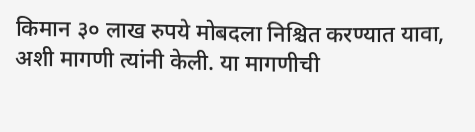किमान ३० लाख रुपये मोबदला निश्चित करण्यात यावा, अशी मागणी त्यांनी केली. या मागणीची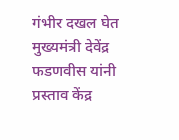गंभीर दखल घेत मुख्यमंत्री देवेंद्र फडणवीस यांनी प्रस्ताव केंद्र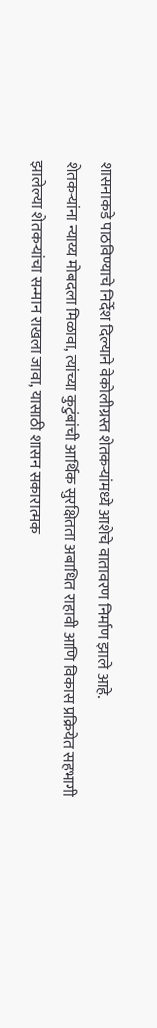शासनाकडे पाठविण्याचे निर्देश दिल्याने वेकोलीग्रस्त शेतकऱ्यांमध्ये आशेचे वातावरण निर्माण झाले आहे.
शेतकऱ्यांना न्याय्य मोबदला मिळावा, त्यांच्या कुटुंबांची आर्थिक सुरक्षितता अबाधित राहावी आणि विकास प्रक्रियेत सहभागी झालेल्या शेतकऱ्यांचा सन्मान राखला जावा, यासाठी शासन सकारात्मक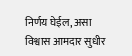निर्णय घेईल, असा विश्वास आमदार सुधीर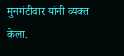मुनगंटीवार यांनी व्यक्त केला.